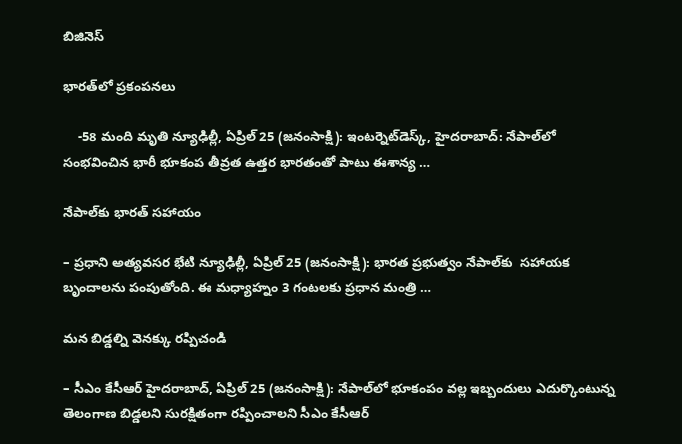బిజినెస్

భారత్‌లో ప్రకంపనలు

    -58 మంది మృతి న్యూఢిల్లీ, ఏప్రిల్‌ 25 (జనంసాక్షి): ఇంటర్నెట్‌డెస్క్‌, హైదరాబాద్‌: నేపాల్‌లో సంభవించిన భారీ భూకంప తీవ్రత ఉత్తర భారతంతో పాటు ఈశాన్య …

నేపాల్‌కు భారత్‌ సహాయం

– ప్రధాని అత్యవసర భేటి న్యూఢిల్లీ, ఏప్రిల్‌ 25 (జనంసాక్షి): భారత ప్రభుత్వం నేపాల్‌కు  సహాయక బృందాలను పంపుతోంది. ఈ మధ్యాహ్నం 3 గంటలకు ప్రధాన మంత్రి …

మన బిడ్డల్ని వెనక్కు రప్పిచండి

– సీఎం కేసీఆర్‌ హైదరాబాద్‌, ఏప్రిల్‌ 25 (జనంసాక్షి): నేపాల్‌లో భూకంపం వల్ల ఇబ్బందులు ఎదుర్కొంటున్న తెలంగాణ బిడ్డలని సురక్షితంగా రప్పించాలని సీఎం కేసీఆర్‌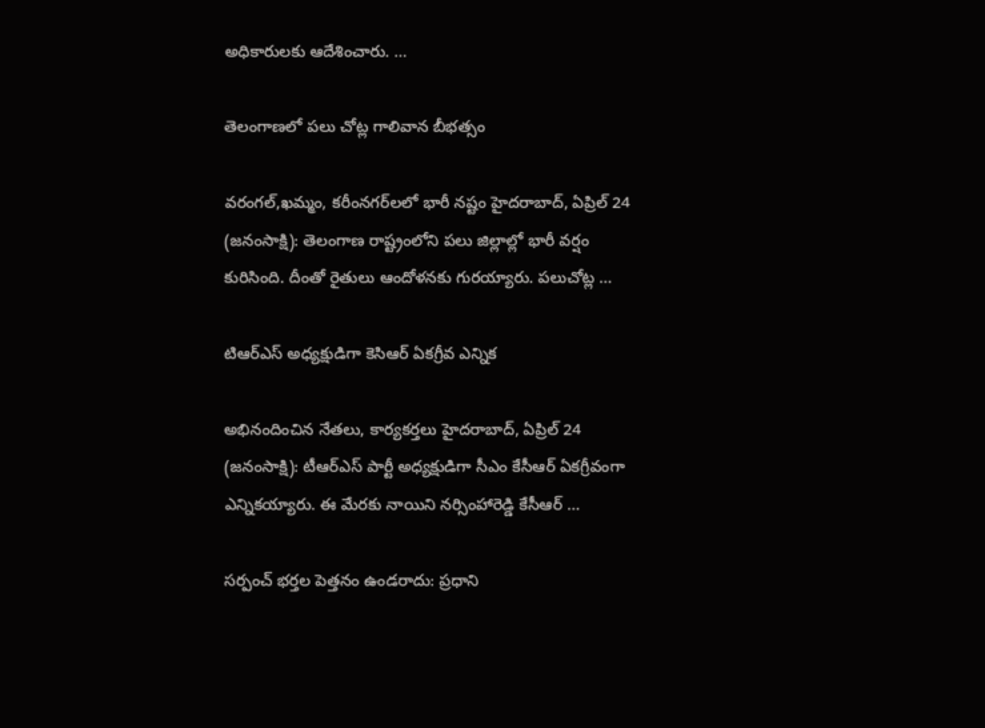అధికారులకు ఆదేశించారు. …

తెలంగాణలో పలు చోట్ల గాలివాన బీభత్సం

వరంగల్‌,ఖమ్మం, కరీంనగర్‌లలో భారీ నష్టం హైదరాబాద్‌, ఏప్రిల్‌ 24 (జనంసాక్షి): తెలంగాణ రాష్ట్రంలోని పలు జిల్లాల్లో భారీ వర్షం కురిసింది. దీంతో రైతులు ఆందోళనకు గురయ్యారు. పలుచోట్ల …

టిఆర్‌ఎస్‌ అధ్యక్షుడిగా కెసిఆర్‌ ఏకగ్రీవ ఎన్నిక

అభినందించిన నేతలు, కార్యకర్తలు హైదరాబాద్‌, ఏప్రిల్‌ 24 (జనంసాక్షి): టీఆర్‌ఎస్‌ పార్టీ అధ్యక్షుడిగా సీఎం కేసీఆర్‌ ఏకగ్రీవంగా ఎన్నికయ్యారు. ఈ మేరకు నాయిని నర్సింహారెడ్డి కేసీఆర్‌ …

సర్పంచ్‌ భర్తల పెత్తనం ఉండరాదు: ప్రధాని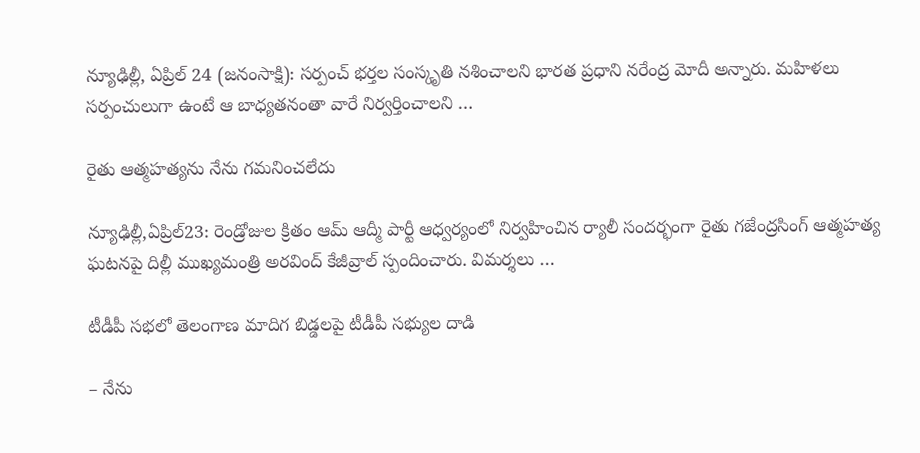న్యూఢిల్లీ, ఏప్రిల్‌ 24 (జనంసాక్షి): సర్పంచ్‌ భర్తల సంస్కృతి నశించాలని భారత ప్రధాని నరేంద్ర మోదీ అన్నారు. మహిళలు సర్పంచులుగా ఉంటే ఆ బాధ్యతనంతా వారే నిర్వర్తించాలని …

రైతు ఆత్మహత్యను నేను గమనించలేదు

న్యూఢిల్లీ,ఏప్రిల్‌23: రెండ్రోజుల క్రితం ఆమ్‌ ఆద్మీ పార్టీ ఆధ్వర్యంలో నిర్వహించిన ర్యాలీ సందర్భంగా రైతు గజేంద్రసింగ్‌ ఆత్మహత్య ఘటనపై దిల్లీ ముఖ్యమంత్రి అరవింద్‌ కేజీవ్రాల్‌ స్పందించారు. విమర్శలు …

టీడీపీ సభలో తెలంగాణ మాదిగ బిడ్డలపై టీడీపీ సభ్యుల దాడి

– నేను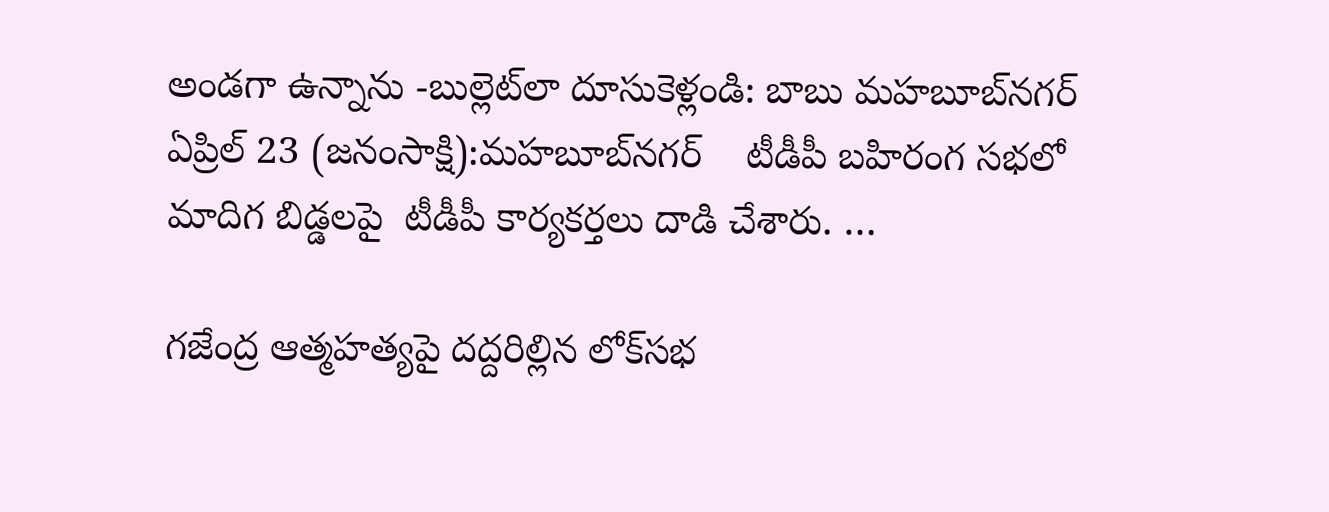అండగా ఉన్నాను -బుల్లెట్‌లా దూసుకెళ్లండి: బాబు మహబూబ్‌నగర్‌  ఏప్రిల్‌ 23 (జనంసాక్షి):మహబూబ్‌నగర్‌    టీడీపీ బహిరంగ సభలో మాదిగ బిడ్డలపై  టీడీపీ కార్యకర్తలు దాడి చేశారు. …

గజేంద్ర ఆత్మహత్యపై దద్దరిల్లిన లోక్‌సభ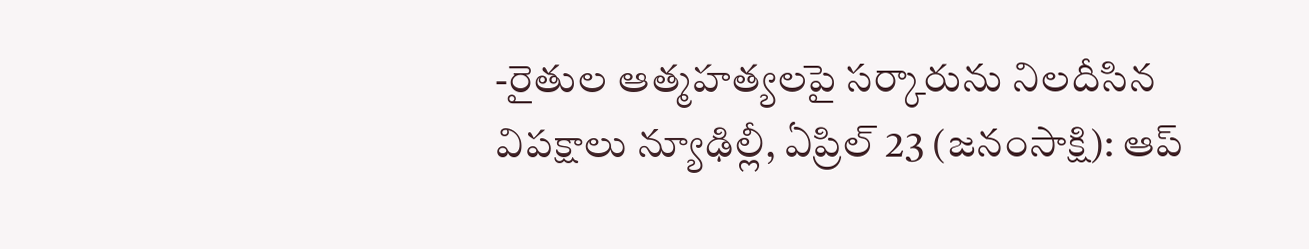-రైతుల ఆత్మహత్యలపై సర్కారును నిలదీసిన విపక్షాలు న్యూఢిల్లీ, ఏప్రిల్‌ 23 (జనంసాక్షి): ఆప్‌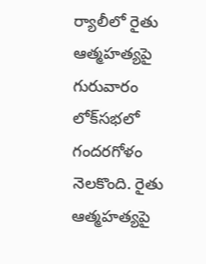ర్యాలీలో రైతు ఆత్మహత్యపై గురువారం లోక్‌సభలో గందరగోళం నెలకొంది. రైతు ఆత్మహత్యపై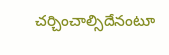చర్చించాల్సిదేనంటూ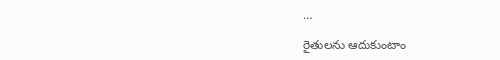…

రైతులను ఆదుకుంటాం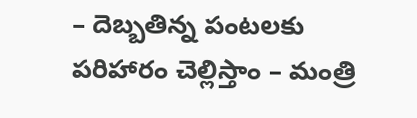– దెబ్బతిన్న పంటలకు  పరిహారం చెల్లిస్తాం – మంత్రి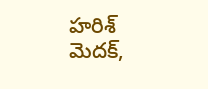హరిశ్‌ మెదక్‌,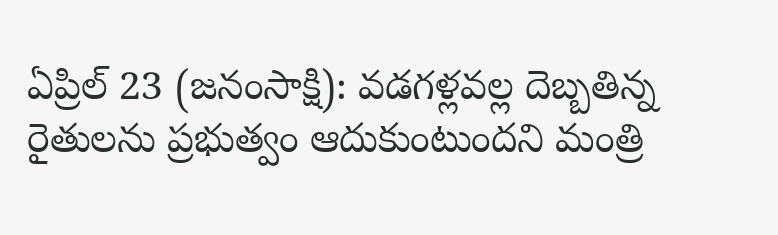ఏప్రిల్‌ 23 (జనంసాక్షి): వడగళ్లవల్ల దెబ్బతిన్న రైతులను ప్రభుత్వం ఆదుకుంటుందని మంత్రి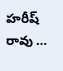హరీష్‌ రావు …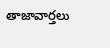తాజావార్తలు